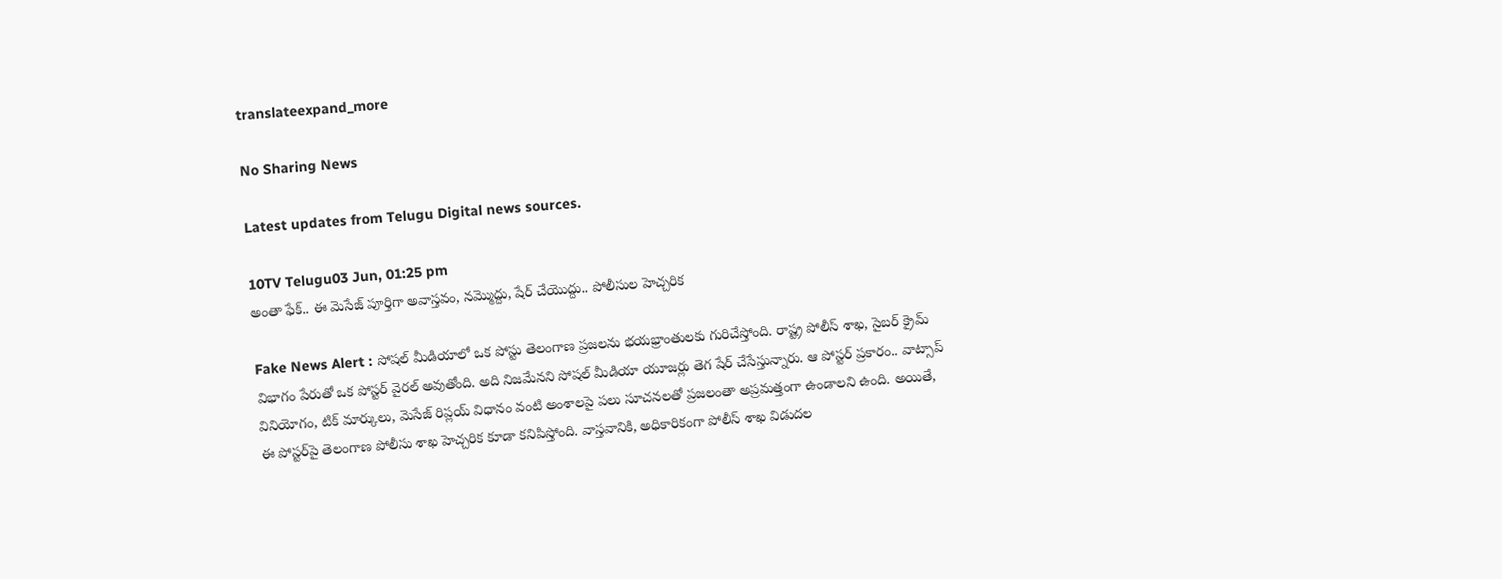translateexpand_more

No Sharing News

Latest updates from Telugu Digital news sources.

10TV Telugu03 Jun, 01:25 pm
అంతా ఫేక్.. ఈ మెసేజ్ పూర్తిగా అవాస్తవం, నమ్మొద్దు, షేర్ చేయొద్దు.. పోలీసుల హెచ్చరిక

Fake News Alert : సోషల్ మీడియాలో ఒక పోస్టు తెలంగాణ ప్రజలను భయభ్రాంతులకు గురిచేస్తోంది. రాష్ట్ర పోలీస్ శాఖ, సైబర్ క్రైమ్ విభాగం పేరుతో ఒక పోస్టర్ వైరల్ అవుతోంది. అది నిజమేనని సోషల్ మీడియా యూజర్లు తెగ షేర్ చేసేస్తున్నారు. ఆ పోస్టర్ ప్రకారం.. వాట్సాప్ వినియోగం, టిక్ మార్కులు, మెసేజ్ రిప్లయ్ విధానం వంటి అంశాలపై పలు సూచనలతో ప్రజలంతా అప్రమత్తంగా ఉండాలని ఉంది. అయితే, ఈ పోస్టర్‌పై తెలంగాణ పోలీసు శాఖ హెచ్చరిక కూడా కనిపిస్తోంది. వాస్తవానికి, అధికారికంగా పోలీస్ శాఖ విడుదల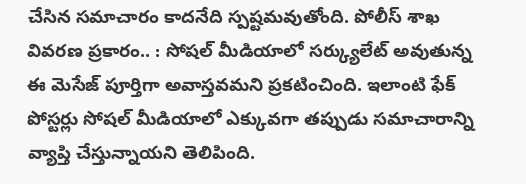చేసిన సమాచారం కాదనేది స్పష్టమవుతోంది. పోలీస్ శాఖ వివరణ ప్రకారం.. : సోషల్ మీడియాలో సర్క్యులేట్ అవుతున్న ఈ మెసేజ్ పూర్తిగా అవాస్తవమని ప్రకటించింది. ఇలాంటి ఫేక్ పోస్టర్లు సోషల్ మీడియాలో ఎక్కువగా తప్పుడు సమాచారాన్ని వ్యాప్తి చేస్తున్నాయని తెలిపింది.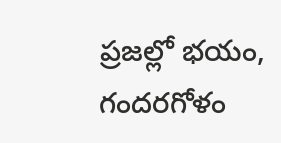ప్రజల్లో భయం, గందరగోళం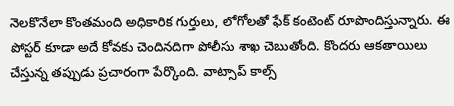నెలకొనేలా కొంతమంది అధికారిక గుర్తులు, లోగోలతో ఫేక్ కంటెంట్ రూపొందిస్తున్నారు. ఈ పోస్టర్ కూడా అదే కోవకు చెందినదిగా పోలీసు శాఖ చెబుతోంది. కొందరు ఆకతాయిలు చేస్తున్న తప్పుడు ప్రచారంగా పేర్కొంది. వాట్సాప్ కాల్స్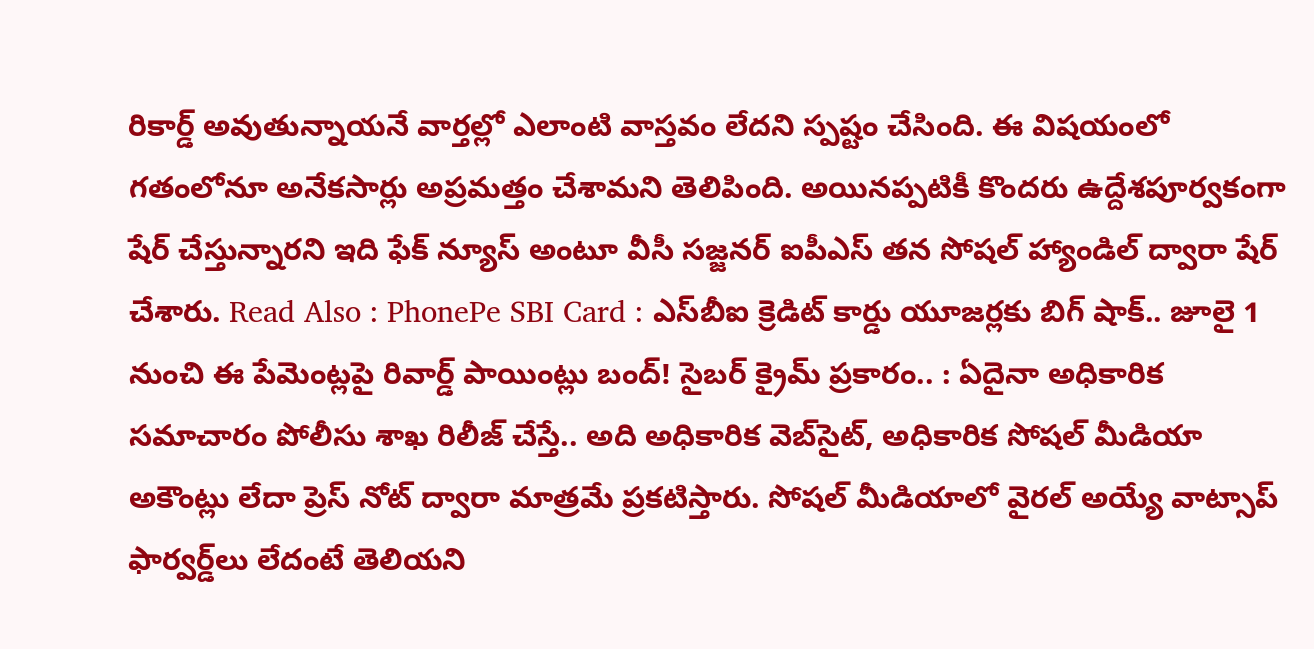రికార్డ్ అవుతున్నాయనే వార్తల్లో ఎలాంటి వాస్తవం లేదని స్పష్టం చేసింది. ఈ విషయంలో గతంలోనూ అనేకసార్లు అప్రమత్తం చేశామని తెలిపింది. అయినప్పటికీ కొందరు ఉద్దేశపూర్వకంగా షేర్ చేస్తున్నారని ఇది ఫేక్ న్యూస్ అంటూ వీసీ సజ్జనర్ ఐపీఎస్ తన సోషల్ హ్యాండిల్ ద్వారా షేర్ చేశారు. Read Also : PhonePe SBI Card : ఎస్‌బీఐ క్రెడిట్ కార్డు యూజర్లకు బిగ్ షాక్.. జూలై 1 నుంచి ఈ పేమెంట్లపై రివార్డ్ పాయింట్లు బంద్! సైబర్ క్రైమ్ ప్రకారం.. : ఏదైనా అధికారిక సమాచారం పోలీసు శాఖ రిలీజ్ చేస్తే.. అది అధికారిక వెబ్‌సైట్, అధికారిక సోషల్ మీడియా అకౌంట్లు లేదా ప్రెస్ నోట్ ద్వారా మాత్రమే ప్రకటిస్తారు. సోషల్ మీడియాలో వైరల్ అయ్యే వాట్సాప్ ఫార్వర్డ్‌లు లేదంటే తెలియని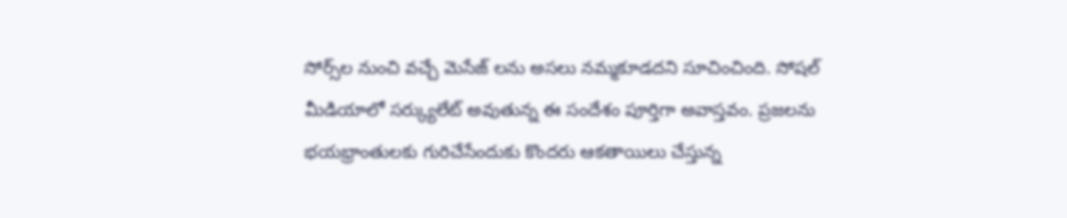సోర్స్‌ల నుంచి వచ్చే మెసేజ్ లను అసలు నమ్మకూడదని సూచించింది. సోషల్ మీడియాలో సర్క్యులేట్ అవుతున్న ఈ సందేశం పూర్తిగా అవాస్తవం. ప్రజలను భయభ్రాంతులకు గురిచేసేందుకు కొందరు ఆకతాయిలు చేస్తున్న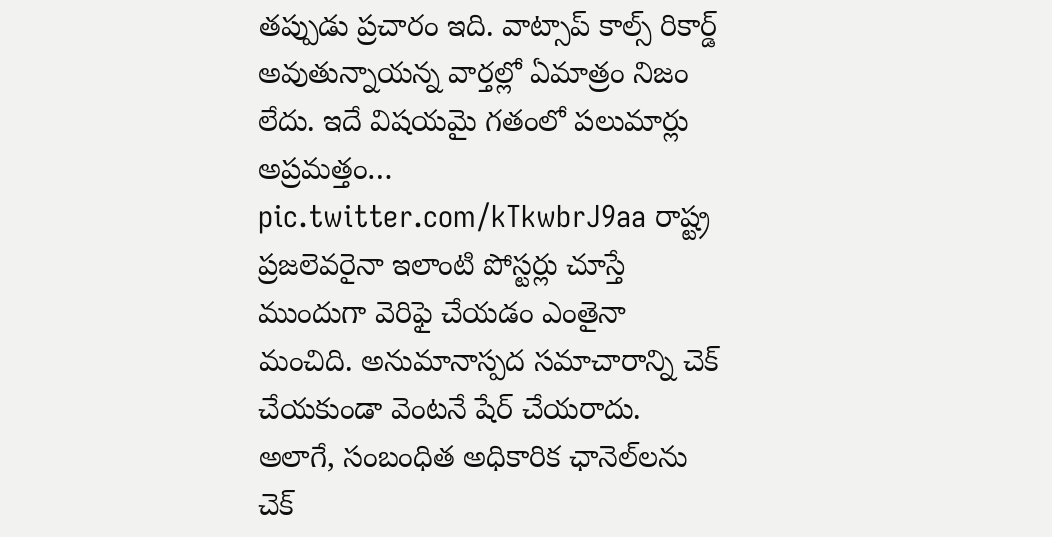తప్పుడు ప్రచారం ఇది. వాట్సాప్ కాల్స్ రికార్డ్ అవుతున్నాయన్న వార్తల్లో ఏమాత్రం నిజం లేదు. ఇదే విషయమై గతంలో పలుమార్లు అప్రమత్తం… pic.twitter.com/kTkwbrJ9aa రాష్ట్ర ప్రజలెవరైనా ఇలాంటి పోస్టర్లు చూస్తే ముందుగా వెరిఫై చేయడం ఎంతైనా మంచిది. అనుమానాస్పద సమాచారాన్ని చెక్ చేయకుండా వెంటనే షేర్ చేయరాదు. అలాగే, సంబంధిత అధికారిక ఛానెల్‌లను చెక్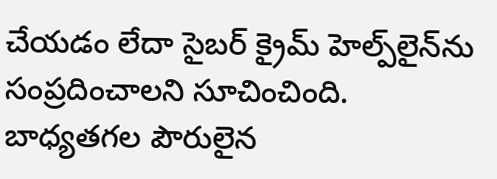చేయడం లేదా సైబర్ క్రైమ్ హెల్ప్‌లైన్‌ను సంప్రదించాలని సూచించింది. బాధ్యతగల పౌరులైన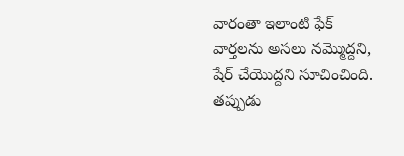వారంతా ఇలాంటి ఫేక్ వార్తలను అసలు నమ్మొద్దని, షేర్ చేయొద్దని సూచించింది. తప్పుడు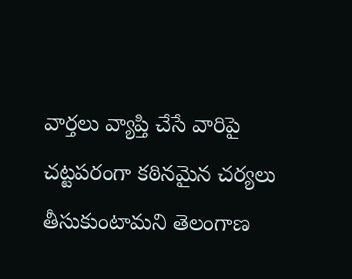వార్తలు వ్యాప్తి చేసే వారిపై చట్టపరంగా కఠినమైన చర్యలు తీసుకుంటామని తెలంగాణ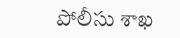పోలీసు శాఖ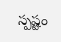స్పష్టం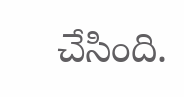చేసింది.